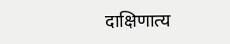दाक्षिणात्य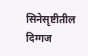सिनेसृष्टीतील दिग्गज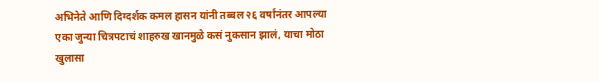अभिनेते आणि दिग्दर्शक कमल हासन यांनी तब्बल २६ वर्षांनंतर आपल्या एका जुन्या चित्रपटाचं शाहरुख खानमुळे कसं नुकसान झालं, याचा मोठा खुलासा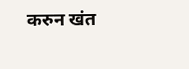करुन खंत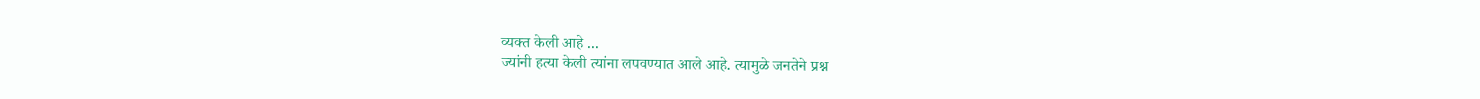व्यक्त केली आहे ...
ज्यांनी हत्या केली त्यांना लपवण्यात आले आहे. त्यामुळे जनतेने प्रश्न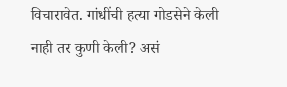विचारावेत. गांधींची हत्या गोडसेने केली नाही तर कुणी केली? असं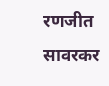रणजीत सावरकर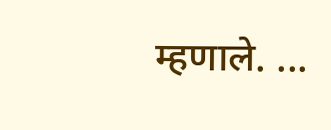म्हणाले. ...